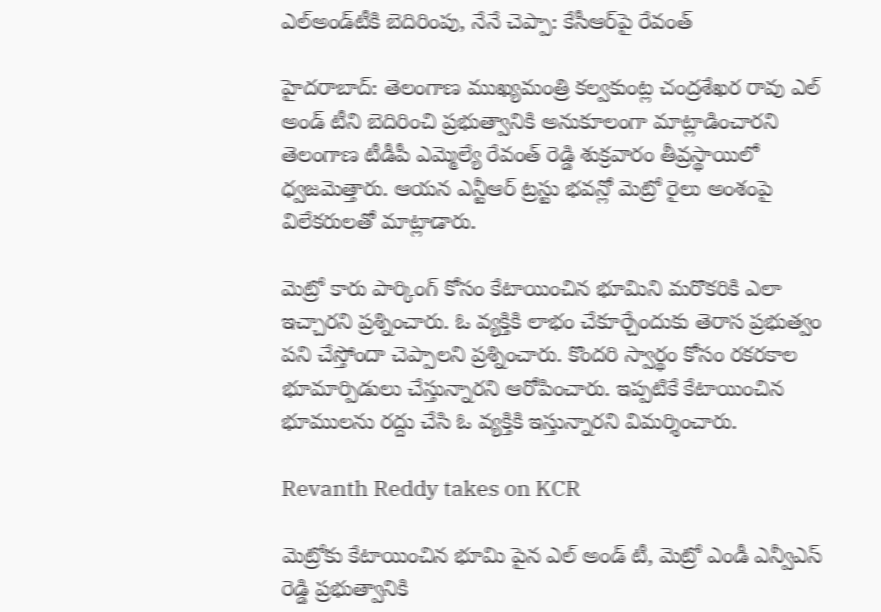ఎల్‌అండ్‌టీకి బెదిరింపు, నేనే చెప్పా: కేసీఆర్‌పై రేవంత్

హైదరాబాద్: తెలంగాణ ముఖ్యమంత్రి కల్వకుంట్ల చంద్రశేఖర రావు ఎల్ అండ్ టీని బెదిరించి ప్రభుత్వానికి అనుకూలంగా మాట్లాడించారని తెలంగాణ టీడీపీ ఎమ్మెల్యే రేవంత్ రెడ్డి శుక్రవారం తీవ్రస్థాయిలో ధ్వజమెత్తారు. ఆయన ఎన్టీఆర్ ట్రస్టు భవన్లో మెట్రో రైలు అంశంపై విలేకరులతో మాట్లాడారు.

మెట్రో కారు పార్కింగ్ కోసం కేటాయించిన భూమిని మరొకరికి ఎలా ఇచ్చారని ప్రశ్నించారు. ఓ వ్యక్తికి లాభం చేకూర్చేందుకు తెరాస ప్రభుత్వం పని చేస్తోందా చెప్పాలని ప్రశ్నించారు. కొందరి స్వార్థం కోసం రకరకాల భూమార్పిడులు చేస్తున్నారని ఆరోపించారు. ఇప్పటికే కేటాయించిన భూములను రద్దు చేసి ఓ వ్యక్తికి ఇస్తున్నారని విమర్శించారు.

Revanth Reddy takes on KCR

మెట్రోకు కేటాయించిన భూమి పైన ఎల్ అండ్ టీ, మెట్రో ఎండీ ఎన్వీఎస్ రెడ్డి ప్రభుత్వానికి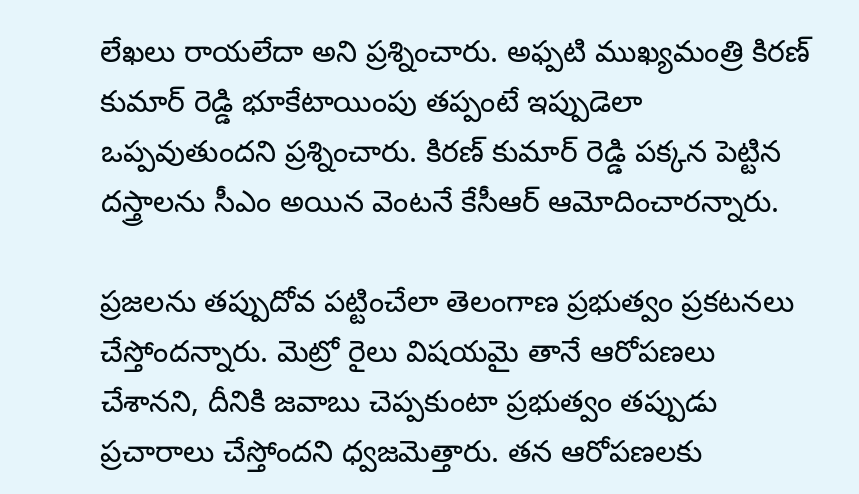లేఖలు రాయలేదా అని ప్రశ్నించారు. అఫ్పటి ముఖ్యమంత్రి కిరణ్ కుమార్ రెడ్డి భూకేటాయింపు తప్పంటే ఇప్పుడెలా ఒప్పవుతుందని ప్రశ్నించారు. కిరణ్ కుమార్ రెడ్డి పక్కన పెట్టిన దస్త్రాలను సీఎం అయిన వెంటనే కేసీఆర్ ఆమోదించారన్నారు.

ప్రజలను తప్పుదోవ పట్టించేలా తెలంగాణ ప్రభుత్వం ప్రకటనలు చేస్తోందన్నారు. మెట్రో రైలు విషయమై తానే ఆరోపణలు చేశానని, దీనికి జవాబు చెప్పకుంటా ప్రభుత్వం తప్పుడు ప్రచారాలు చేస్తోందని ధ్వజమెత్తారు. తన ఆరోపణలకు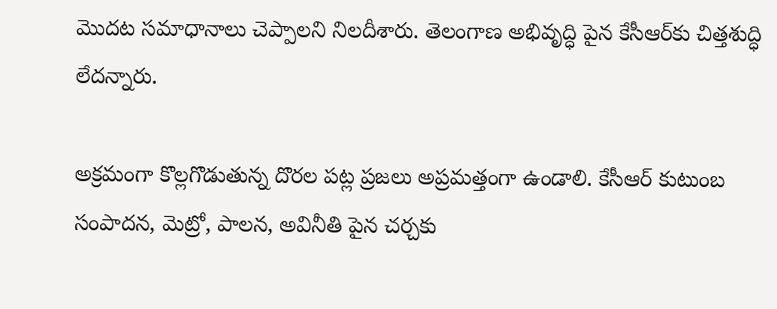మొదట సమాధానాలు చెప్పాలని నిలదీశారు. తెలంగాణ అభివృద్ధి పైన కేసీఆర్‌కు చిత్తశుద్ధి లేదన్నారు.

అక్రమంగా కొల్లగొడుతున్న దొరల పట్ల ప్రజలు అప్రమత్తంగా ఉండాలి. కేసీఆర్ కుటుంబ సంపాదన, మెట్రో, పాలన, అవినీతి పైన చర్చకు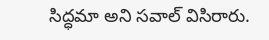సిద్ధమా అని సవాల్ విసిరారు.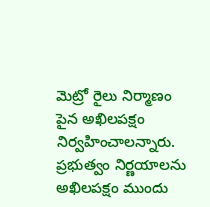మెట్రో రైలు నిర్మాణం పైన అఖిలపక్షం నిర్వహించాలన్నారు. ప్రభుత్వం నిర్ణయాలను అఖిలపక్షం ముందు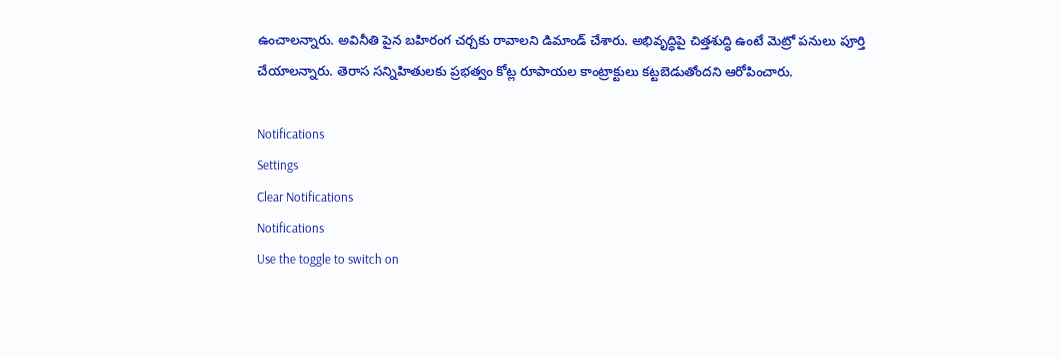ఉంచాలన్నారు. అవినీతి పైన బహిరంగ చర్చకు రావాలని డిమాండ్ చేశారు. అభివృద్ధిపై చిత్తశుద్ధి ఉంటే మెట్రో పనులు పూర్తి చేయాలన్నారు. తెరాస సన్నిహితులకు ప్రభత్వం కోట్ల రూపాయల కాంట్రాక్టులు కట్టబెడుతోందని ఆరోపించారు.

Notifications
Settings
Clear Notifications
Notifications
Use the toggle to switch on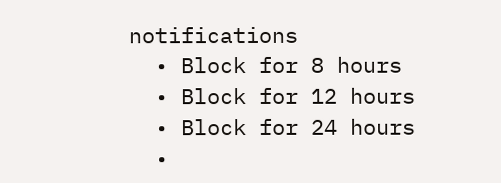notifications
  • Block for 8 hours
  • Block for 12 hours
  • Block for 24 hours
  •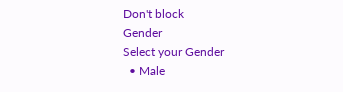Don't block
Gender
Select your Gender
  • Male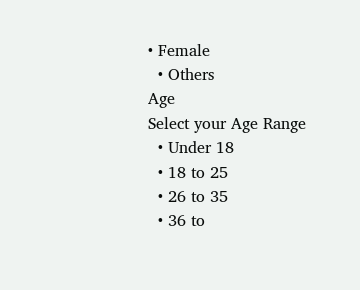• Female
  • Others
Age
Select your Age Range
  • Under 18
  • 18 to 25
  • 26 to 35
  • 36 to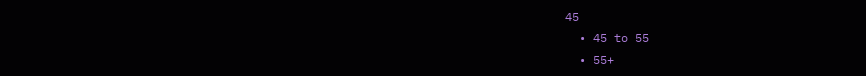45
  • 45 to 55
  • 55+